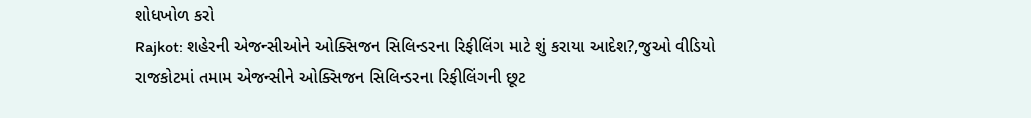શોધખોળ કરો
Rajkot: શહેરની એજન્સીઓને ઓક્સિજન સિલિન્ડરના રિફીલિંગ માટે શું કરાયા આદેશ?,જુઓ વીડિયો
રાજકોટમાં તમામ એજન્સીને ઓક્સિજન સિલિન્ડરના રિફીલિંગની છૂટ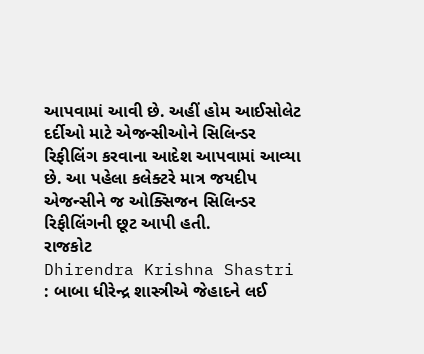આપવામાં આવી છે. અહીં હોમ આઈસોલેટ દર્દીઓ માટે એજન્સીઓને સિલિન્ડર રિફીલિંગ કરવાના આદેશ આપવામાં આવ્યા છે. આ પહેલા કલેક્ટરે માત્ર જયદીપ એજન્સીને જ ઓક્સિજન સિલિન્ડર રિફીલિંગની છૂટ આપી હતી.
રાજકોટ
Dhirendra Krishna Shastri : બાબા ધીરેન્દ્ર શાસ્ત્રીએ જેહાદને લઈ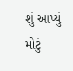શું આપ્યું મોટું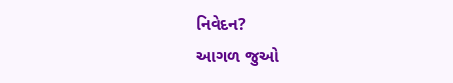નિવેદન?
આગળ જુઓ